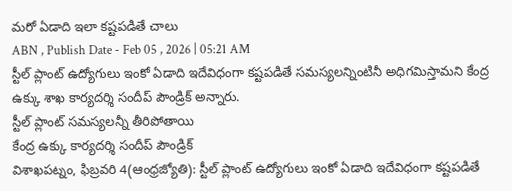మరో ఏడాది ఇలా కష్టపడితే చాలు
ABN , Publish Date - Feb 05 , 2026 | 05:21 AM
స్టీల్ ప్లాంట్ ఉద్యోగులు ఇంకో ఏడాది ఇదేవిధంగా కష్టపడితే సమస్యలన్నింటినీ అధిగమిస్తామని కేంద్ర ఉక్కు శాఖ కార్యదర్శి సందీప్ పౌండ్రిక్ అన్నారు.
స్టీల్ ప్లాంట్ సమస్యలన్నీ తీరిపోతాయి
కేంద్ర ఉక్కు కార్యదర్శి సందీప్ పౌండ్రిక్
విశాఖపట్నం, ఫిబ్రవరి 4(ఆంధ్రజ్యోతి): స్టీల్ ప్లాంట్ ఉద్యోగులు ఇంకో ఏడాది ఇదేవిధంగా కష్టపడితే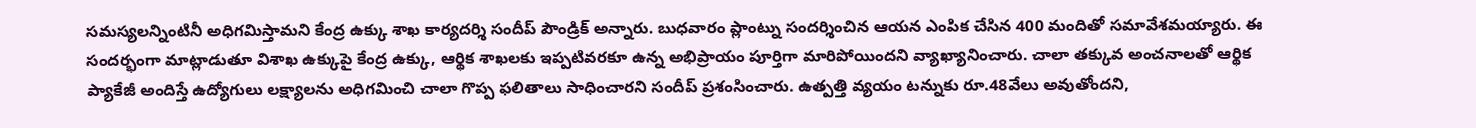సమస్యలన్నింటినీ అధిగమిస్తామని కేంద్ర ఉక్కు శాఖ కార్యదర్శి సందీప్ పౌండ్రిక్ అన్నారు. బుధవారం ప్లాంట్ను సందర్శించిన ఆయన ఎంపిక చేసిన 400 మందితో సమావేశమయ్యారు. ఈ సందర్భంగా మాట్లాడుతూ విశాఖ ఉక్కుపై కేంద్ర ఉక్కు, ఆర్థిక శాఖలకు ఇప్పటివరకూ ఉన్న అభిప్రాయం పూర్తిగా మారిపోయిందని వ్యాఖ్యానించారు. చాలా తక్కువ అంచనాలతో ఆర్థిక ప్యాకేజీ అందిస్తే ఉద్యోగులు లక్ష్యాలను అధిగమించి చాలా గొప్ప ఫలితాలు సాధించారని సందీప్ ప్రశంసించారు. ఉత్పత్తి వ్యయం టన్నుకు రూ.48వేలు అవుతోందని,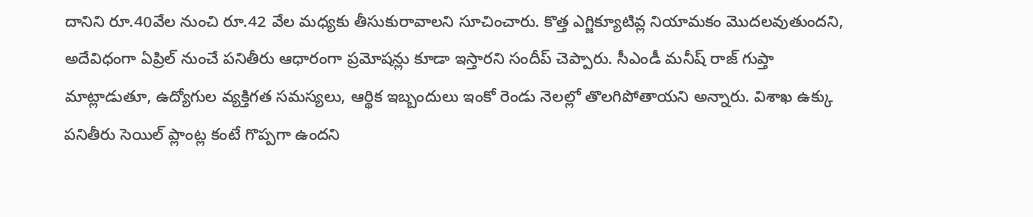దానిని రూ.40వేల నుంచి రూ.42 వేల మధ్యకు తీసుకురావాలని సూచించారు. కొత్త ఎగ్జిక్యూటివ్ల నియామకం మొదలవుతుందని, అదేవిధంగా ఏప్రిల్ నుంచే పనితీరు ఆధారంగా ప్రమోషన్లు కూడా ఇస్తారని సందీప్ చెప్పారు. సీఎండీ మనీష్ రాజ్ గుప్తా మాట్లాడుతూ, ఉద్యోగుల వ్యక్తిగత సమస్యలు, ఆర్థిక ఇబ్బందులు ఇంకో రెండు నెలల్లో తొలగిపోతాయని అన్నారు. విశాఖ ఉక్కు పనితీరు సెయిల్ ప్లాంట్ల కంటే గొప్పగా ఉందని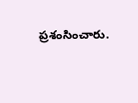ప్రశంసించారు.